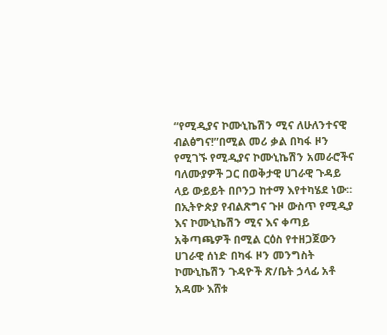“የሚዲያና ኮሙኒኬሽን ሚና ለሁለንተናዊ ብልፅግና!”በሚል መሪ ቃል በካፋ ዞን የሚገኙ የሚዲያና ኮሙኒኬሽን አመራሮችና ባለሙያዎች ጋር በወቅታዊ ሀገራዊ ጉዳይ ላይ ውይይት በቦንጋ ከተማ እየተካሄደ ነው።
በኢትዮጵያ የብልጽግና ጉዞ ውስጥ የሚዲያ እና ኮሙኒኬሽን ሚና እና ቀጣይ አቅጣጫዎች በሚል ርዕስ የተዘጋጀውን ሀገራዊ ሰነድ በካፋ ዞን መንግስት ኮሙኒኬሽን ጉዳዮች ጽ/ቤት ኃላፊ አቶ አዳሙ እሸቱ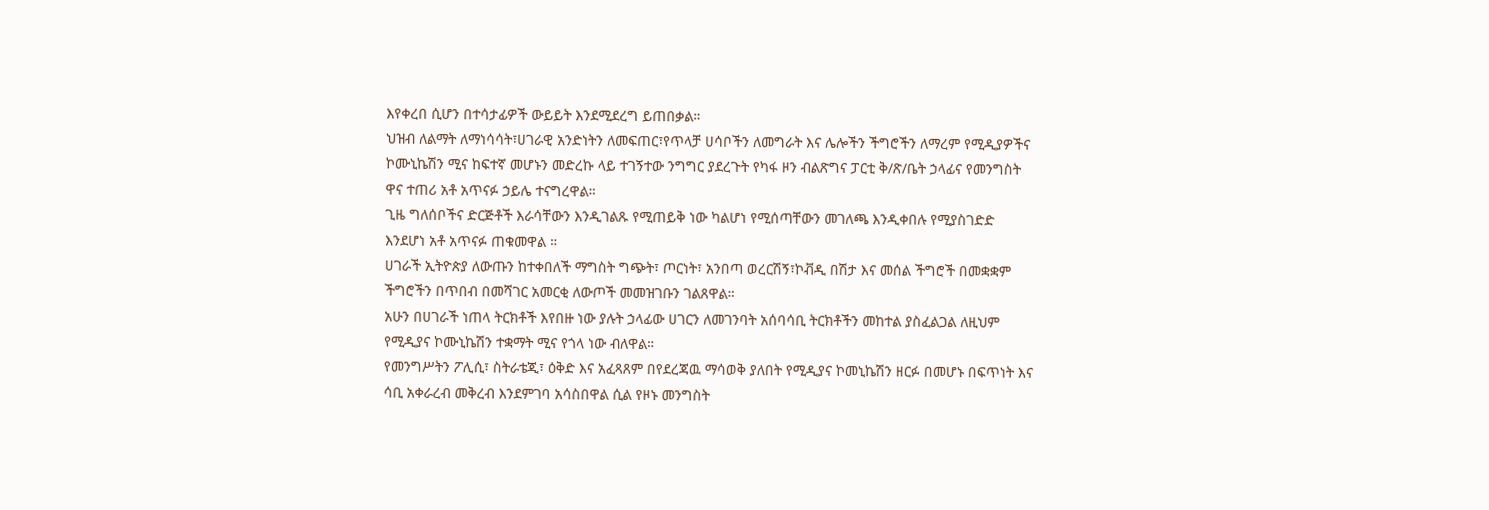እየቀረበ ሲሆን በተሳታፊዎች ውይይት እንደሚደረግ ይጠበቃል።
ህዝብ ለልማት ለማነሳሳት፣ሀገራዊ አንድነትን ለመፍጠር፣የጥላቻ ሀሳቦችን ለመግራት እና ሌሎችን ችግሮችን ለማረም የሚዲያዎችና ኮሙኒኬሽን ሚና ከፍተኛ መሆኑን መድረኩ ላይ ተገኝተው ንግግር ያደረጉት የካፋ ዞን ብልጽግና ፓርቲ ቅ/ጽ/ቤት ኃላፊና የመንግስት ዋና ተጠሪ አቶ አጥናፉ ኃይሌ ተናግረዋል።
ጊዜ ግለሰቦችና ድርጅቶች እራሳቸውን እንዲገልጹ የሚጠይቅ ነው ካልሆነ የሚሰጣቸውን መገለጫ እንዲቀበሉ የሚያስገድድ እንደሆነ አቶ አጥናፉ ጠቁመዋል ።
ሀገራች ኢትዮጵያ ለውጡን ከተቀበለች ማግስት ግጭት፣ ጦርነት፣ አንበጣ ወረርሽኝ፣ኮቭዲ በሽታ እና መሰል ችግሮች በመቋቋም ችግሮችን በጥበብ በመሻገር አመርቂ ለውጦች መመዝገቡን ገልጸዋል።
አሁን በሀገራች ነጠላ ትርክቶች እየበዙ ነው ያሉት ኃላፊው ሀገርን ለመገንባት አሰባሳቢ ትርክቶችን መከተል ያስፈልጋል ለዚህም የሚዲያና ኮሙኒኬሽን ተቋማት ሚና የጎላ ነው ብለዋል።
የመንግሥትን ፖሊሲ፣ ስትራቴጂ፣ ዕቅድ እና አፈጻጸም በየደረጃዉ ማሳወቅ ያለበት የሚዲያና ኮመኒኬሽን ዘርፉ በመሆኑ በፍጥነት እና ሳቢ አቀራረብ መቅረብ እንደምገባ አሳስበዋል ሲል የዞኑ መንግስት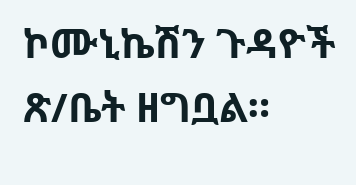ኮሙኒኬሽን ጉዳዮች ጽ/ቤት ዘግቧል።